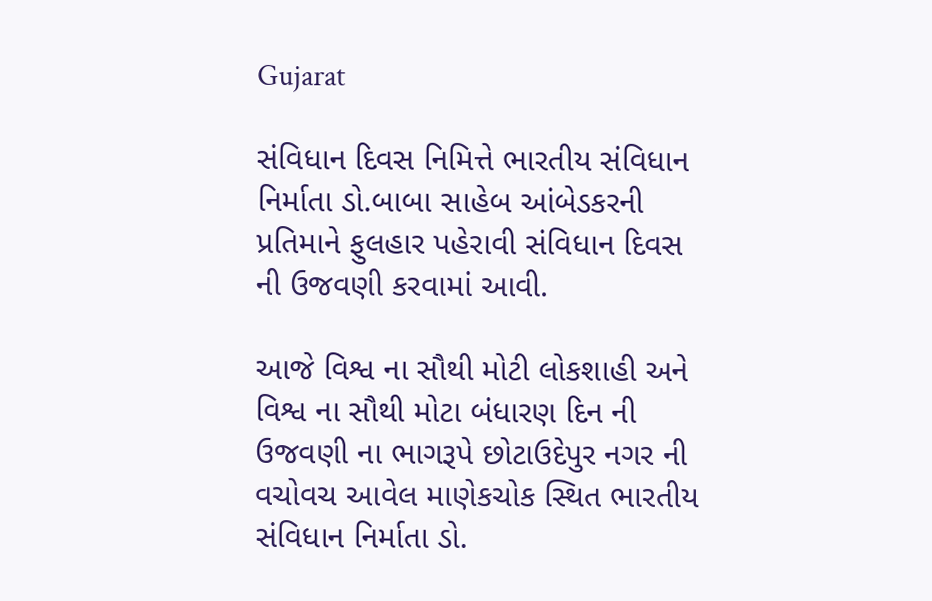Gujarat

સંવિધાન દિવસ નિમિત્તે ભારતીય સંવિધાન નિર્માતા ડો.બાબા સાહેબ આંબેડકરની પ્રતિમાને ફુલહાર પહેરાવી સંવિધાન દિવસ ની ઉજવણી કરવામાં આવી.

આજે વિશ્વ ના સૌથી મોટી લોકશાહી અને વિશ્વ ના સૌથી મોટા બંધારણ દિન ની ઉજવણી ના ભાગરૂપે છોટાઉદેપુર નગર ની વચોવચ આવેલ માણેકચોક સ્થિત ભારતીય સંવિધાન નિર્માતા ડો.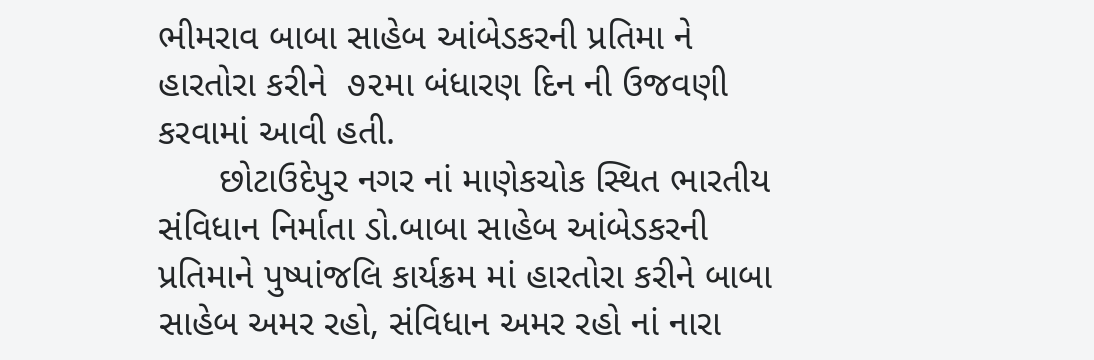ભીમરાવ બાબા સાહેબ આંબેડકરની પ્રતિમા ને હારતોરા કરીને  ૭૨મા બંધારણ દિન ની ઉજવણી કરવામાં આવી હતી.
      છોટાઉદેપુર નગર નાં માણેકચોક સ્થિત ભારતીય સંવિધાન નિર્માતા ડો.બાબા સાહેબ આંબેડકરની પ્રતિમાને પુષ્પાંજલિ કાર્યક્રમ માં હારતોરા કરીને બાબા સાહેબ અમર રહો, સંવિધાન અમર રહો નાં નારા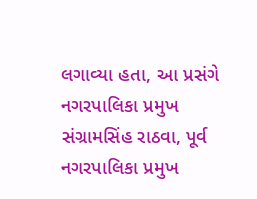લગાવ્યા હતા, આ પ્રસંગે નગરપાલિકા પ્રમુખ સંગ્રામસિંહ રાઠવા, પૂર્વ નગરપાલિકા પ્રમુખ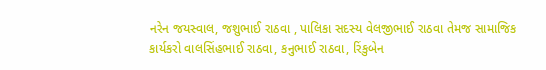નરેન જયસ્વાલ, જશુભાઈ રાઠવા , પાલિકા સદસ્ય વેલજીભાઈ રાઠવા તેમજ સામાજિક કાર્યકરો વાલસિંહભાઈ રાઠવા, કનુભાઈ રાઠવા, રિંકુબેન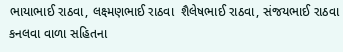ભાયાભાઈ રાઠવા, લક્ષ્મણભાઈ રાઠવા  શૈલેષભાઈ રાઠવા, સંજયભાઈ રાઠવા કનલવા વાળા સહિતના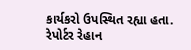કાર્યકરો ઉપસ્થિત રહ્યા હતા.
રેપોર્ટર રેહાન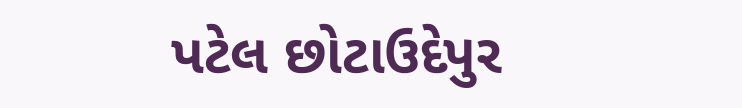પટેલ છોટાઉદેપુર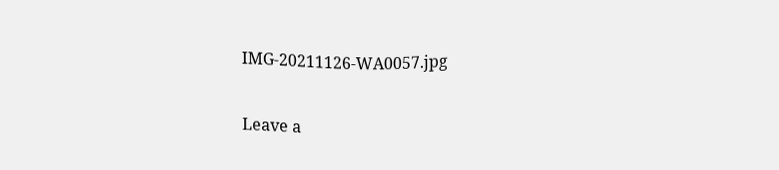IMG-20211126-WA0057.jpg

Leave a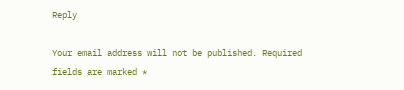Reply

Your email address will not be published. Required fields are marked *